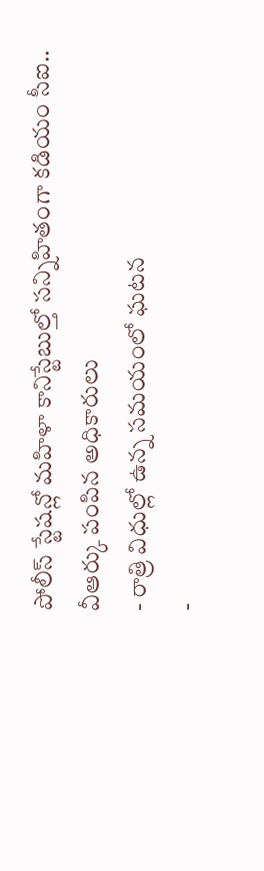పోలీస్ స్టేషన్లో మహిళా కానిస్టేబుల్తో సన్నిహితంగా కడియం సీఐ.. వీఆర్కు పంపిన అధికారులు
- రాత్రి విధుల్లో ఉన్న సమయంలో ఘటన
-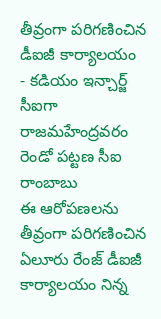తీవ్రంగా పరిగణించిన డీఐజీ కార్యాలయం
- కడియం ఇన్చార్జ్ సీఐగా రాజమహేంద్రవరం రెండో పట్టణ సీఐ రాంబాబు
ఈ ఆరోపణలను తీవ్రంగా పరిగణించిన ఏలూరు రేంజ్ డీఐజీ కార్యాలయం నిన్న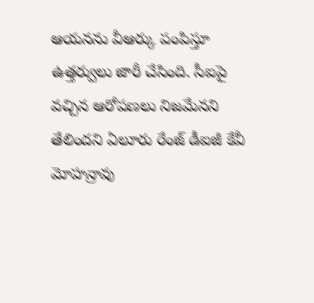ఆయనను వీఆర్కు పంపిస్తూ ఉత్తర్వులు జారీ చేసింది. సీఐపై వచ్చిన ఆరోపణలు నిజమేనని తేలిందని ఏలూరు రేంజ్ డీఐజీ కేవీ మోహన్రావు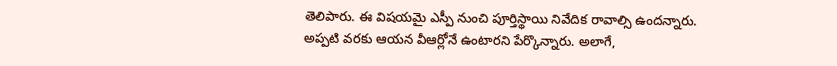తెలిపారు. ఈ విషయమై ఎస్పీ నుంచి పూర్తిస్థాయి నివేదిక రావాల్సి ఉందన్నారు. అప్పటి వరకు ఆయన వీఆర్లోనే ఉంటారని పేర్కొన్నారు. అలాగే,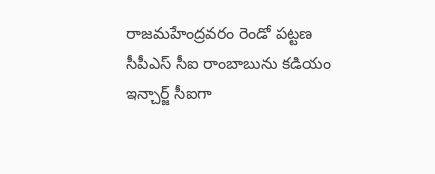రాజమహేంద్రవరం రెండో పట్టణ సీపీఎస్ సీఐ రాంబాబును కడియం ఇన్చార్జ్ సీఐగా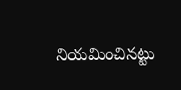నియమించినట్టు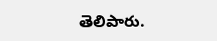తెలిపారు.